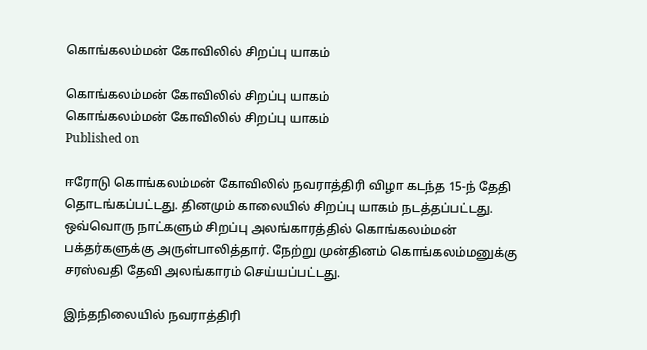கொங்கலம்மன் கோவிலில் சிறப்பு யாகம்

கொங்கலம்மன் கோவிலில் சிறப்பு யாகம்
கொங்கலம்மன் கோவிலில் சிறப்பு யாகம்
Published on

ஈரோடு கொங்கலம்மன் கோவிலில் நவராத்திரி விழா கடந்த 15-ந் தேதி தொடங்கப்பட்டது. தினமும் காலையில் சிறப்பு யாகம் நடத்தப்பட்டது. ஒவ்வொரு நாட்களும் சிறப்பு அலங்காரத்தில் கொங்கலம்மன் பக்தர்களுக்கு அருள்பாலித்தார். நேற்று முன்தினம் கொங்கலம்மனுக்கு சரஸ்வதி தேவி அலங்காரம் செய்யப்பட்டது.

இந்தநிலையில் நவராத்திரி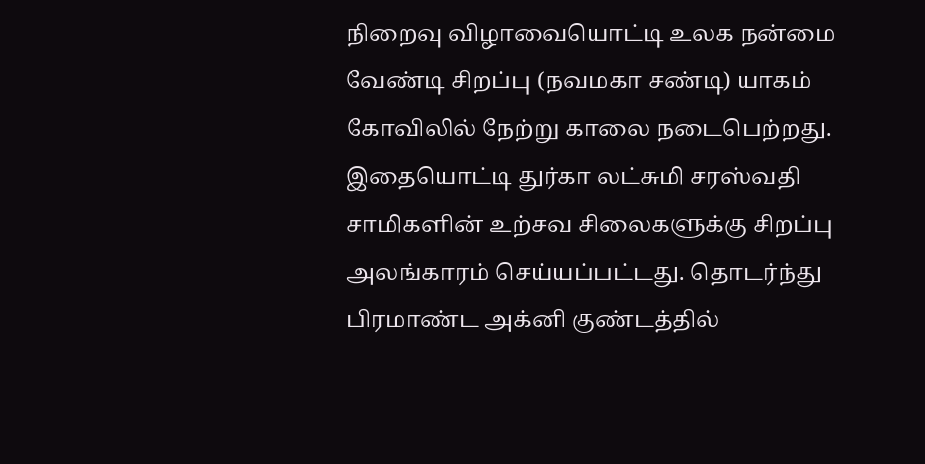நிறைவு விழாவையொட்டி உலக நன்மை வேண்டி சிறப்பு (நவமகா சண்டி) யாகம் கோவிலில் நேற்று காலை நடைபெற்றது. இதையொட்டி துர்கா லட்சுமி சரஸ்வதி சாமிகளின் உற்சவ சிலைகளுக்கு சிறப்பு அலங்காரம் செய்யப்பட்டது. தொடர்ந்து பிரமாண்ட அக்னி குண்டத்தில்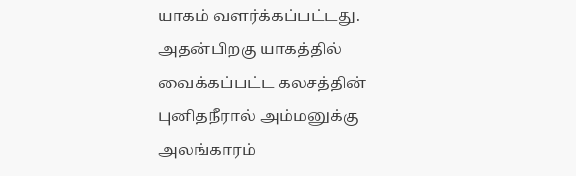யாகம் வளர்க்கப்பட்டது. அதன்பிறகு யாகத்தில் வைக்கப்பட்ட கலசத்தின் புனிதநீரால் அம்மனுக்கு அலங்காரம்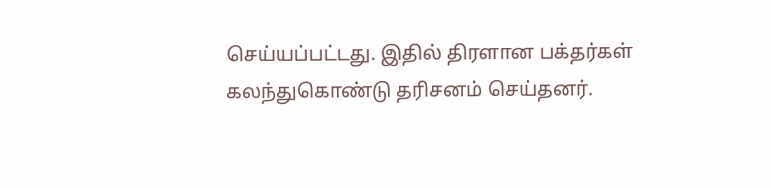செய்யப்பட்டது. இதில் திரளான பக்தர்கள் கலந்துகொண்டு தரிசனம் செய்தனர்.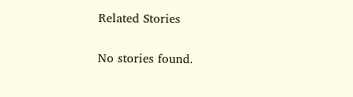Related Stories

No stories found.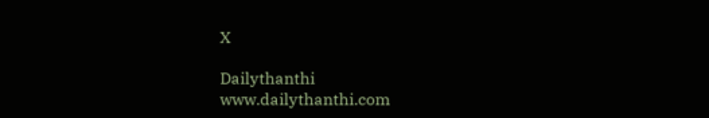X

Dailythanthi
www.dailythanthi.com